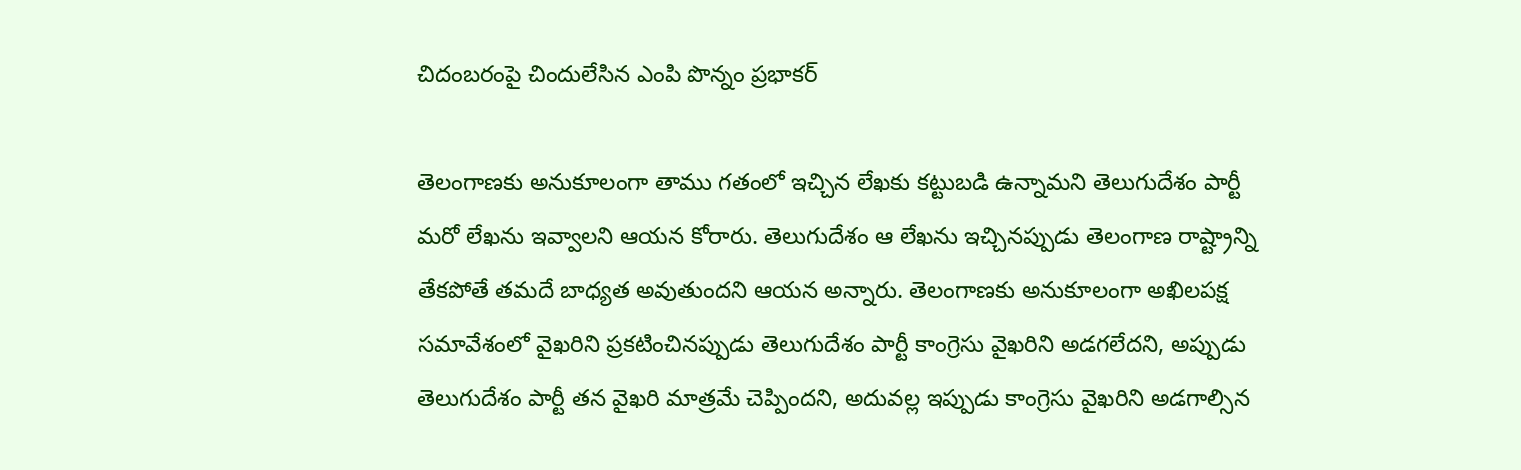చిదంబరంపై చిందులేసిన ఎంపి పొన్నం ప్రభాకర్

తెలంగాణకు అనుకూలంగా తాము గతంలో ఇచ్చిన లేఖకు కట్టుబడి ఉన్నామని తెలుగుదేశం పార్టీ మరో లేఖను ఇవ్వాలని ఆయన కోరారు. తెలుగుదేశం ఆ లేఖను ఇచ్చినప్పుడు తెలంగాణ రాష్ట్రాన్ని తేకపోతే తమదే బాధ్యత అవుతుందని ఆయన అన్నారు. తెలంగాణకు అనుకూలంగా అఖిలపక్ష సమావేశంలో వైఖరిని ప్రకటించినప్పుడు తెలుగుదేశం పార్టీ కాంగ్రెసు వైఖరిని అడగలేదని, అప్పుడు తెలుగుదేశం పార్టీ తన వైఖరి మాత్రమే చెప్పిందని, అదువల్ల ఇప్పుడు కాంగ్రెసు వైఖరిని అడగాల్సిన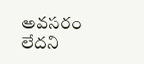అవసరం లేదని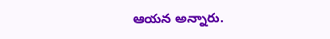ఆయన అన్నారు.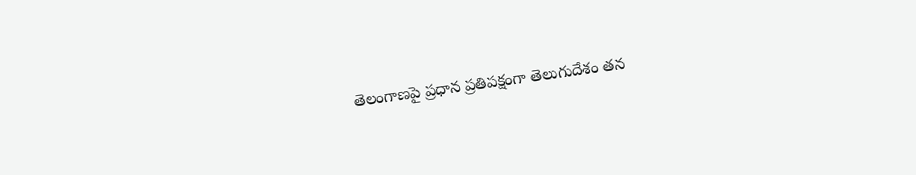తెలంగాణపై ప్రధాన ప్రతిపక్షంగా తెలుగుదేశం తన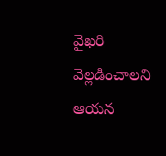వైఖరి వెల్లడించాలని ఆయన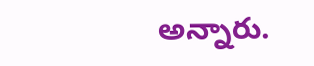అన్నారు.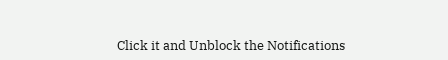Click it and Unblock the Notifications